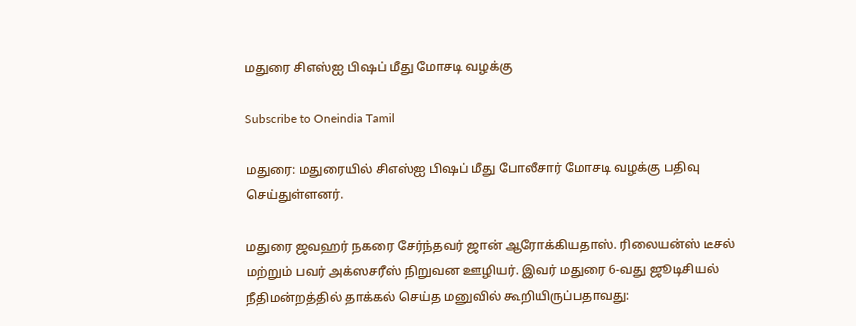மதுரை சிஎஸ்ஐ பிஷப் மீது மோசடி வழக்கு

Subscribe to Oneindia Tamil

மதுரை: மதுரையில் சிஎஸ்ஐ பிஷப் மீது போலீசார் மோசடி வழக்கு பதிவு செய்துள்ளனர்.

மதுரை ஜவஹர் நகரை சேர்ந்தவர் ஜான் ஆரோக்கியதாஸ். ரிலையன்ஸ் டீசல் மற்றும் பவர் அக்ஸசரீஸ் நிறுவன ஊழியர். இவர் மதுரை 6-வது ஜூடிசியல் நீதிமன்றத்தில் தாக்கல் செய்த மனுவில் கூறியிருப்பதாவது: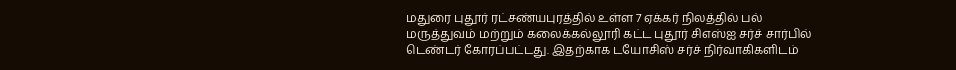மதுரை புதூர் ரட்சண்யபுரத்தில் உள்ள 7 ஏக்கர் நிலத்தில் பல் மருத்துவம் மற்றும் கலைக்கல்லூரி கட்ட புதூர் சிஎஸ்ஐ சர்ச் சார்பில் டெண்டர் கோரப்பட்டது. இதற்காக டயோசிஸ் சர்ச் நிர்வாகிகளிடம்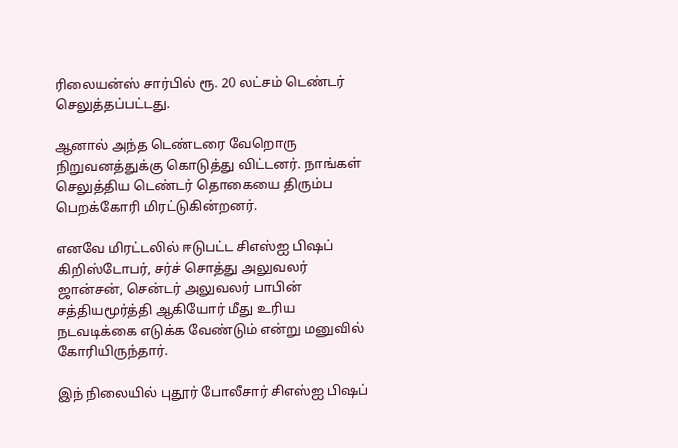ரிலையன்ஸ் சார்பில் ரூ. 20 லட்சம் டெண்டர் செலுத்தப்பட்டது.

ஆனால் அந்த டெண்டரை வேறொரு நிறுவனத்துக்கு கொடுத்து விட்டனர். நாங்கள் செலுத்திய டெண்டர் தொகையை திரும்ப பெறக்கோரி மிரட்டுகின்றனர்.

எனவே மிரட்டலில் ஈடுபட்ட சிஎஸ்ஐ பிஷப் கிறிஸ்டோபர், சர்ச் சொத்து அலுவலர் ஜான்சன், சென்டர் அலுவலர் பாபின் சத்தியமூர்த்தி ஆகியோர் மீது உரிய நடவடிக்கை எடுக்க வேண்டும் என்று மனுவில் கோரியிருந்தார்.

இந் நிலையில் புதூர் போலீசார் சிஎஸ்ஐ பிஷப்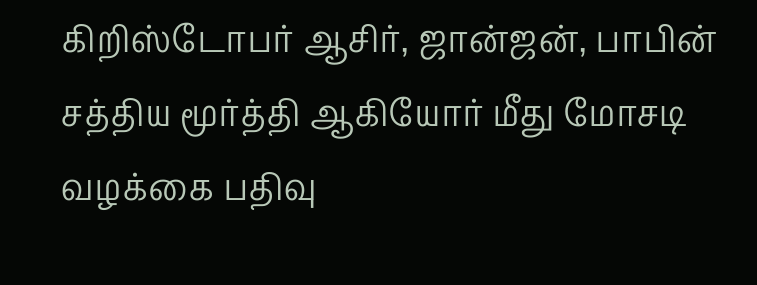கிறிஸ்டோபர் ஆசிர், ஜான்ஜன், பாபின் சத்திய மூர்த்தி ஆகியோர் மீது மோசடி வழக்கை பதிவு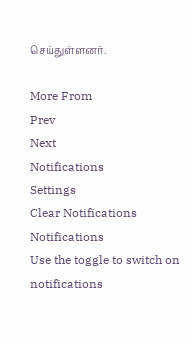செய்துள்ளனர்.

More From
Prev
Next
Notifications
Settings
Clear Notifications
Notifications
Use the toggle to switch on notifications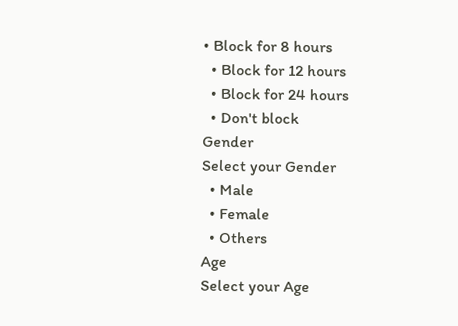• Block for 8 hours
  • Block for 12 hours
  • Block for 24 hours
  • Don't block
Gender
Select your Gender
  • Male
  • Female
  • Others
Age
Select your Age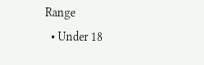Range
  • Under 18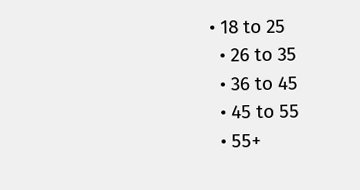• 18 to 25
  • 26 to 35
  • 36 to 45
  • 45 to 55
  • 55+